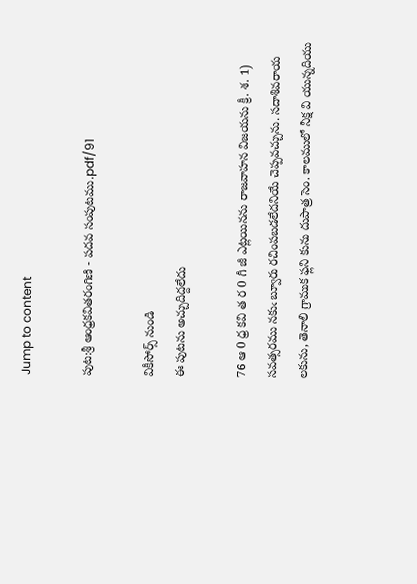Jump to content

పుట:శ్రీ ఆంధ్రకవితరంగిణి - పదవ సంపుటము.pdf/91

వికీసోర్స్ నుండి
ఈ పుటను అచ్చుదిద్దలేదు

76 ఆ 0 ధ్ర కవి త ర 0 గీ జీ ఎట్లయినను రాజవాహన విజయను క్రీ. శ. 1) సవత్సరము నకుఁ బ్వూరు రచింపబడలేదనియే చెప్పవచ్చును. సదాశివరాయ లకును, తెనాలి గ్రాముక ఫ్లని కును దుపాత్ర సెం. కాలములో నీక్ష వి యున్నదియు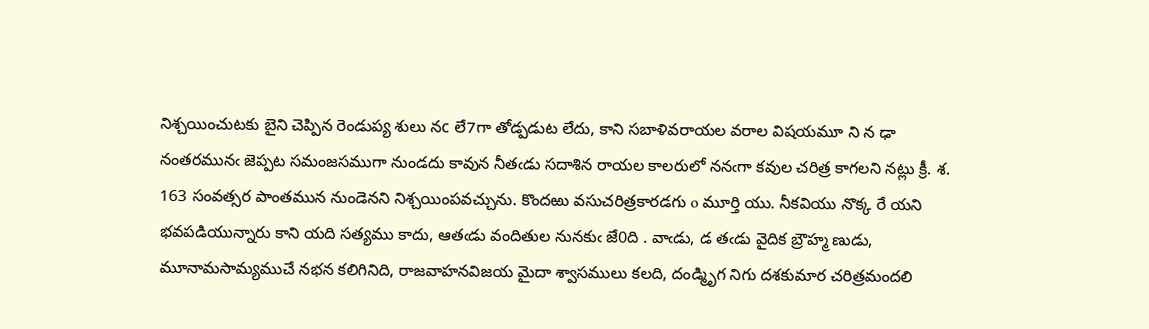నిశ్చయించుటకు బైని చెప్పిన రెండుప్య శులు నc లే7గా తోడ్పడుట లేదు, కాని సబాళివరాయల వరాల విషయమూ ని న ఢా నంతరమునఁ జెప్పట సమంజసముగా నుండదు కావున నీతఁడు సదాశిన రాయల కాలరులో ననఁగా కవుల చరిత్ర కాగలని నట్లు క్రీ. శ. 163 సంవత్సర పాంతమున నుండెనని నిశ్చయింపవచ్చును. కొందఱు వసుచరిత్రకారడగు o మూర్తి యు. నీకవియు నొక్క రే యని భవపడియున్నారు కాని యది సత్యము కాదు, ఆతఁడు వందితుల నునకుఁ జే0ది . వాఁడు, డ తఁడు వైదిక బ్రౌహ్మ ణుడు, మూనామసామ్యముచే నభన కలిగినిది, రాజవాహనవిజయ మైదా శ్వాసములు కలది, దండ్మిృగ నిగు దశకుమార చరిత్రమందలి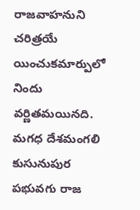రాజవాహనుని చరిత్రయే యించుకమార్పులో నిందు వర్ణితమయినది. మగధ దేశమంగలి కుసునుపుర పభువగు రాజ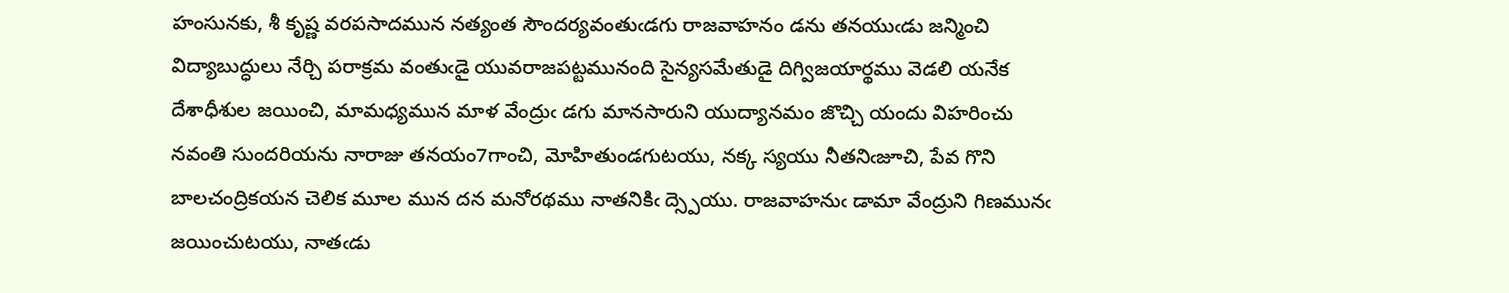హంసునకు, శీ కృష్ణ వరపసాదమున నత్యంత సౌందర్యవంతుఁడగు రాజవాహనం డను తనయుఁడు జన్మించి విద్యాబుద్ధులు నేర్చి పరాక్రమ వంతుఁడై యువరాజపట్టమునంది సైన్యసమేతుడై దిగ్విజయార్థము వెడలి యనేక దేశాధీశుల జయించి, మామధ్యమున మాళ వేంద్రుఁ డగు మానసారుని యుద్యానమం జొచ్చి యందు విహరించు నవంతి సుందరియను నారాజు తనయం7గాంచి, మోహితుండగుటయు, నక్క స్యయు నీతనిఁజూచి, పేవ గొని బాలచంద్రికయన చెలిక మూల మున దన మనోరథము నాతనికిఁ ద్స్పెయు. రాజవాహనుఁ డామా వేంద్రుని గిణమునఁ జయించుటయు, నాతఁడు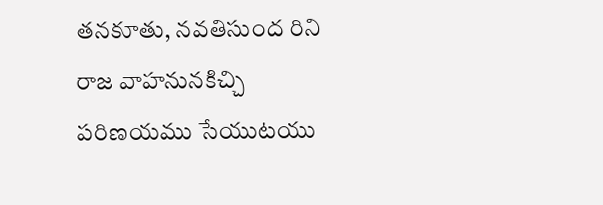తనకూతు, నవతిసుంద రిని రాజ వాహనునకిచ్చి పరిణయము సేయుటయు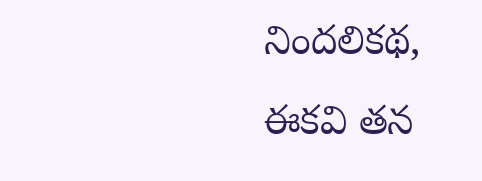నిందలికథ, ఈకవి తన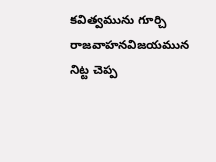కవిత్వమును గూర్చి రాజవాహనవిజయమున నిట్ట చెప్ప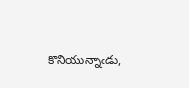కొనియున్నాఁడు,